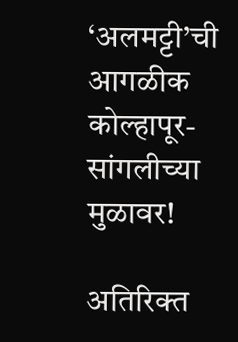‘अलमट्टी’ची आगळीक कोल्हापूर-सांगलीच्या मुळावर!

अतिरिक्त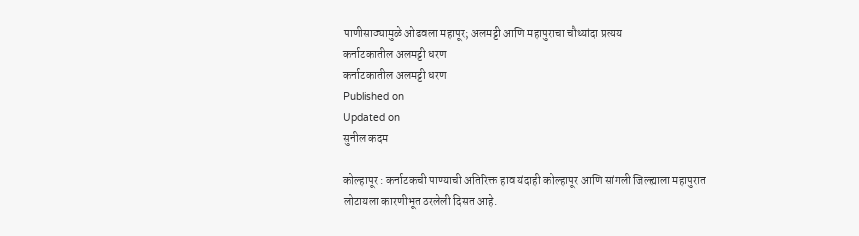पाणीसाठ्यामुळे ओढवला महापूर; अलमट्टी आणि महापुराचा चौथ्यांदा प्रत्यय
कर्नाटकातील अलमट्टी धरण
कर्नाटकातील अलमट्टी धरण
Published on
Updated on
सुनील कदम

कोल्हापूर : कर्नाटकची पाण्याची अतिरिक्त हाव यंदाही कोल्हापूर आणि सांगली जिल्ह्याला महापुरात लोटायला कारणीभूत ठरलेली दिसत आहे.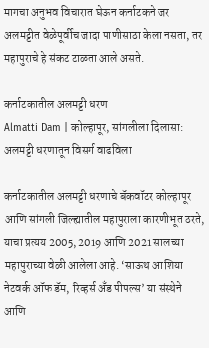मागचा अनुभव विचारात घेऊन कर्नाटकने जर अलमट्टीत वेळेपूर्वीच जादा पाणीसाठा केला नसता, तर महापुराचे हे संकट टाळता आले असते.

कर्नाटकातील अलमट्टी धरण
Almatti Dam | कोल्हापूर, सांगलीला दिलासा: अलमट्टी धरणातून विसर्ग वाढविला

कर्नाटकातील अलमट्टी धरणाचे बॅकवॉटर कोल्हापूर आणि सांगली जिल्ह्यातील महापुराला कारणीभूत ठरते, याचा प्रत्यय 2005, 2019 आणि 2021 सालच्या महापुराच्या वेळी आलेला आहे. ‘साऊथ आशिया नेटवर्क ऑफ डॅम, रिव्हर्स अँड पीपल्स’ या संस्थेने आणि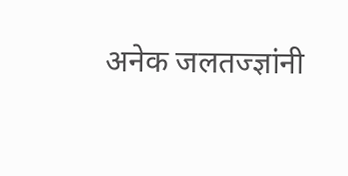अनेक जलतज्ज्ञांनी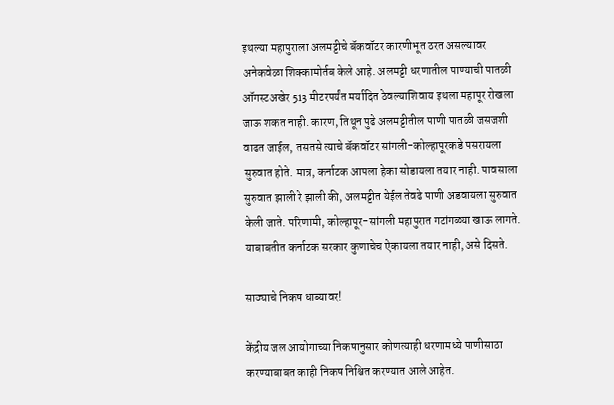इथल्या महापुराला अलमट्टीचे बॅकवॉटर कारणीभूत ठरत असल्यावर अनेकवेळा शिक्कामोर्तब केले आहे. अलमट्टी धरणातील पाण्याची पातळी ऑगस्टअखेर 513 मीटरपर्यंत मर्यादित ठेवल्याशिवाय इथला महापूर रोखला जाऊ शकत नाही. कारण, तिथून पुढे अलमट्टीतील पाणी पातळी जसजशी वाढत जाईल, तसतसे त्याचे बॅकवॉटर सांगली-कोल्हापूरकडे पसरायला सुरुवात होते. मात्र, कर्नाटक आपला हेका सोडायला तयार नाही. पावसाला सुरुवात झाली रे झाली की, अलमट्टीत येईल तेवढे पाणी अडवायला सुरुवात केली जाते. परिणामी, कोल्हापूर-सांगली महापुरात गटांगळ्या खाऊ लागते. याबाबतीत कर्नाटक सरकार कुणाचेच ऐकायला तयार नाही, असे दिसते.

साठ्याचे निकष धाब्यावर!

केंद्रीय जल आयोगाच्या निकषानुसार कोणत्याही धरणामध्ये पाणीसाठा करण्याबाबत काही निकष निश्चित करण्यात आले आहेत.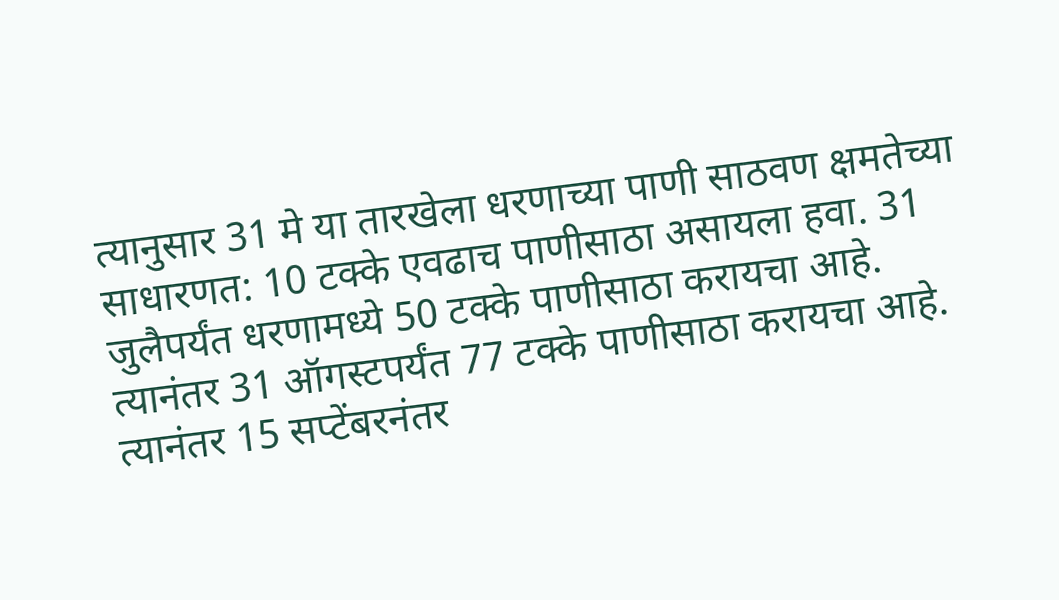त्यानुसार 31 मे या तारखेला धरणाच्या पाणी साठवण क्षमतेच्या साधारणत: 10 टक्के एवढाच पाणीसाठा असायला हवा. 31 जुलैपर्यंत धरणामध्ये 50 टक्के पाणीसाठा करायचा आहे. त्यानंतर 31 ऑगस्टपर्यंत 77 टक्के पाणीसाठा करायचा आहे. त्यानंतर 15 सप्टेंबरनंतर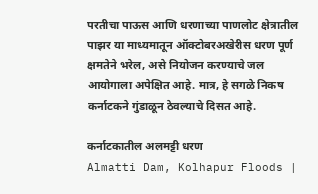परतीचा पाऊस आणि धरणाच्या पाणलोट क्षेत्रातील पाझर या माध्यमातून ऑक्टोबरअखेरीस धरण पूर्ण क्षमतेने भरेल, असे नियोजन करण्याचे जल आयोगाला अपेक्षित आहे. मात्र, हे सगळे निकष कर्नाटकने गुंडाळून ठेवल्याचे दिसत आहे.

कर्नाटकातील अलमट्टी धरण
Almatti Dam, Kolhapur Floods |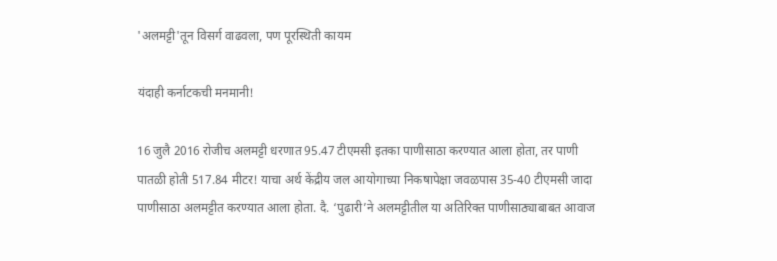'अलमट्टी'तून विसर्ग वाढवला, पण पूरस्थिती कायम

यंदाही कर्नाटकची मनमानी!

16 जुलै 2016 रोजीच अलमट्टी धरणात 95.47 टीएमसी इतका पाणीसाठा करण्यात आला होता, तर पाणी पातळी होती 517.84 मीटर! याचा अर्थ केंद्रीय जल आयोगाच्या निकषापेक्षा जवळपास 35-40 टीएमसी जादा पाणीसाठा अलमट्टीत करण्यात आला होता. दै. ‘पुढारी’ने अलमट्टीतील या अतिरिक्त पाणीसाठ्याबाबत आवाज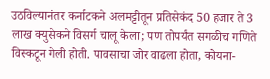उठविल्यानंतर कर्नाटकने अलमट्टीतून प्रतिसेकंद 50 हजार ते 3 लाख क्युसेकने विसर्ग चालू केला; पण तोपर्यंत सगळीच गणिते विस्कटून गेली होती. पावसाचा जोर वाढला होता, कोयना-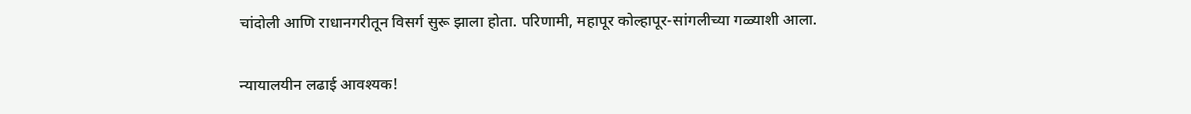चांदोली आणि राधानगरीतून विसर्ग सुरू झाला होता. परिणामी, महापूर कोल्हापूर-सांगलीच्या गळ्याशी आला.

न्यायालयीन लढाई आवश्यक!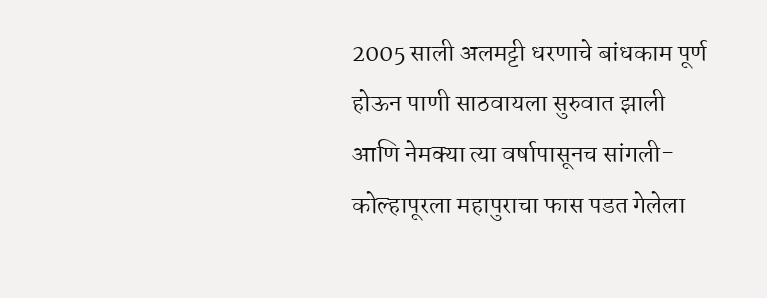2005 साली अलमट्टी धरणाचे बांधकाम पूर्ण होऊन पाणी साठवायला सुरुवात झाली आणि नेमक्या त्या वर्षापासूनच सांगली-कोल्हापूरला महापुराचा फास पडत गेलेला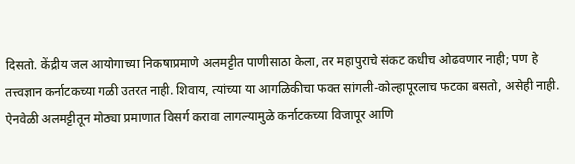दिसतो. केंद्रीय जल आयोगाच्या निकषाप्रमाणे अलमट्टीत पाणीसाठा केला, तर महापुराचे संकट कधीच ओढवणार नाही; पण हे तत्त्वज्ञान कर्नाटकच्या गळी उतरत नाही. शिवाय, त्यांच्या या आगळिकीचा फक्त सांगली-कोल्हापूरलाच फटका बसतो, असेही नाही. ऐनवेळी अलमट्टीतून मोठ्या प्रमाणात विसर्ग करावा लागल्यामुळे कर्नाटकच्या विजापूर आणि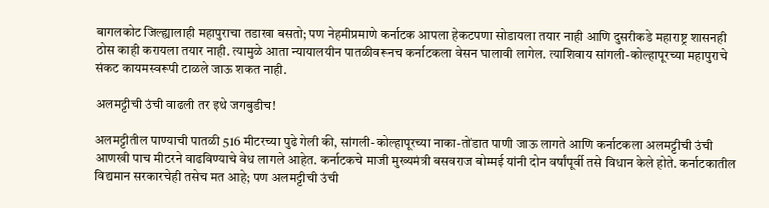बागलकोट जिल्ह्यालाही महापुराचा तडाखा बसतो; पण नेहमीप्रमाणे कर्नाटक आपला हेकटपणा सोडायला तयार नाही आणि दुसरीकडे महाराष्ट्र शासनही ठोस काही करायला तयार नाही. त्यामुळे आता न्यायालयीन पातळीवरूनच कर्नाटकला वेसन घालावी लागेल. त्याशिवाय सांगली-कोल्हापूरच्या महापुराचे संकट कायमस्वरूपी टाळले जाऊ शकत नाही.

अलमट्टीची उंची वाढली तर इथे जगबुडीच!

अलमट्टीतील पाण्याची पातळी 516 मीटरच्या पुढे गेली की, सांगली-कोल्हापूरच्या नाका-तोंडात पाणी जाऊ लागते आणि कर्नाटकला अलमट्टीची उंची आणखी पाच मीटरने वाढविण्याचे वेध लागले आहेत. कर्नाटकचे माजी मुख्यमंत्री बसवराज बोम्मई यांनी दोन वर्षांपूर्वी तसे विधान केले होते. कर्नाटकातील विद्यमान सरकारचेही तसेच मत आहे; पण अलमट्टीची उंची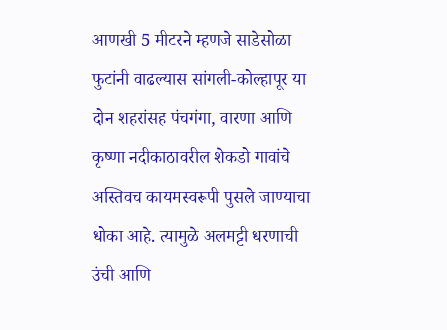आणखी 5 मीटरने म्हणजे साडेसोळा फुटांनी वाढल्यास सांगली-कोल्हापूर या दोन शहरांसह पंचगंगा, वारणा आणि कृष्णा नदीकाठावरील शेकडो गावांचे अस्तिवच कायमस्वरूपी पुसले जाण्याचा धोका आहे. त्यामुळे अलमट्टी धरणाची उंची आणि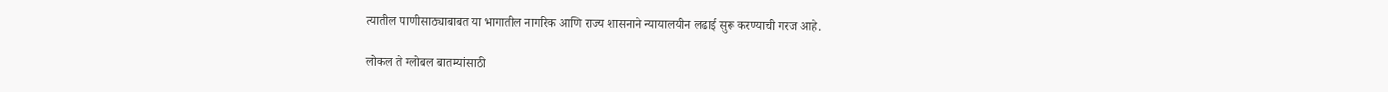त्यातील पाणीसाठ्याबाबत या भागातील नागरिक आणि राज्य शासनाने न्यायालयीन लढाई सुरू करण्याची गरज आहे.

लोकल ते ग्लोबल बातम्यांसाठी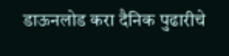डाऊनलोड करा दैनिक पुढारीचे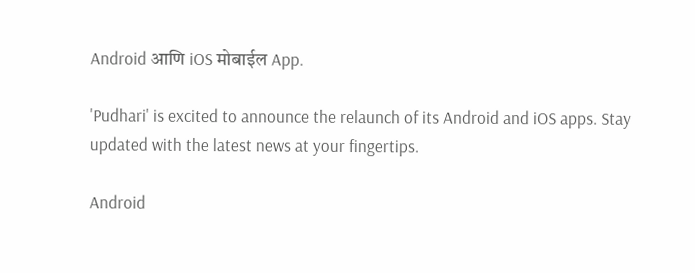Android आणि iOS मोबाईल App.

'Pudhari' is excited to announce the relaunch of its Android and iOS apps. Stay updated with the latest news at your fingertips.

Android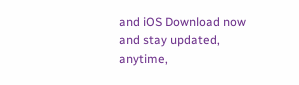and iOS Download now and stay updated, anytime,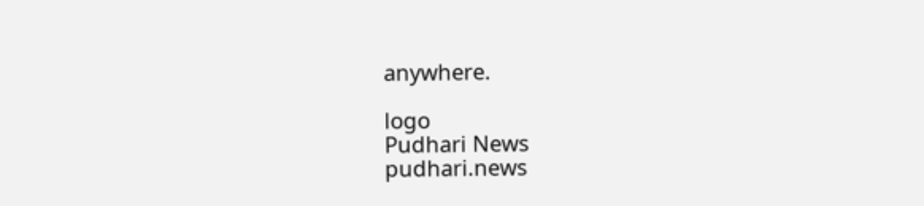anywhere.

logo
Pudhari News
pudhari.news